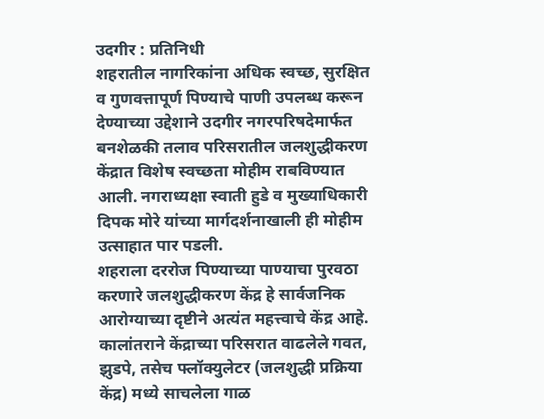उदगीर : प्रतिनिधी
शहरातील नागरिकांना अधिक स्वच्छ, सुरक्षित व गुणवत्तापूर्ण पिण्याचे पाणी उपलब्ध करून देण्याच्या उद्देशाने उदगीर नगरपरिषदेमार्फत बनशेळकी तलाव परिसरातील जलशुद्धीकरण केंद्रात विशेष स्वच्छता मोहीम राबविण्यात आली. नगराध्यक्षा स्वाती हुडे व मुख्याधिकारी दिपक मोरे यांच्या मार्गदर्शनाखाली ही मोहीम उत्साहात पार पडली.
शहराला दररोज पिण्याच्या पाण्याचा पुरवठा करणारे जलशुद्धीकरण केंद्र हे सार्वजनिक आरोग्याच्या दृष्टीने अत्यंत महत्त्वाचे केंद्र आहे. कालांतराने केंद्राच्या परिसरात वाढलेले गवत, झुडपे, तसेच फ्लॉक्युलेटर (जलशुद्धी प्रक्रिया केंद्र) मध्ये साचलेला गाळ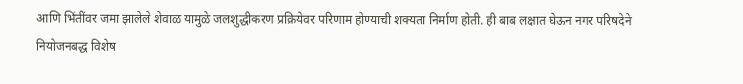आणि भिंतींवर जमा झालेले शेवाळ यामुळे जलशुद्धीकरण प्रक्रियेवर परिणाम होण्याची शक्यता निर्माण होती. ही बाब लक्षात घेऊन नगर परिषदेने नियोजनबद्ध विशेष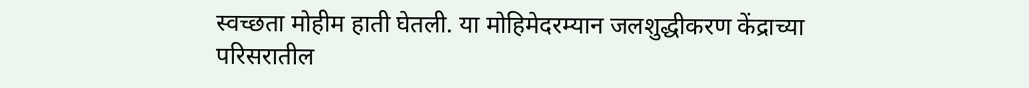स्वच्छता मोहीम हाती घेतली. या मोहिमेदरम्यान जलशुद्धीकरण केंद्राच्या परिसरातील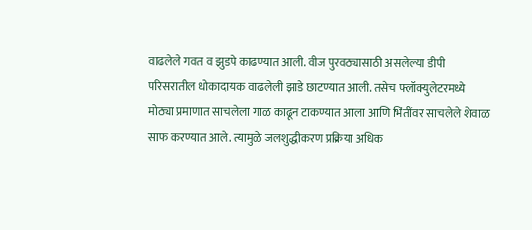वाढलेले गवत व झुडपे काढण्यात आली. वीज पुरवठ्यासाठी असलेल्या डीपी परिसरातील धोकादायक वाढलेली झाडे छाटण्यात आली. तसेच फ्लॉक्युलेटरमध्ये मोठ्या प्रमाणात साचलेला गाळ काढून टाकण्यात आला आणि भिंतींवर साचलेले शेवाळ साफ करण्यात आले. त्यामुळे जलशुद्धीकरण प्रक्रिया अधिक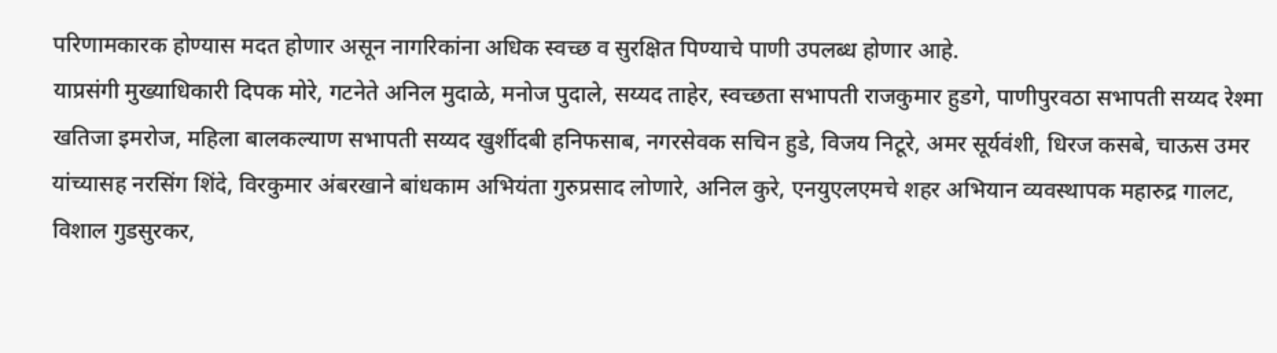परिणामकारक होण्यास मदत होणार असून नागरिकांना अधिक स्वच्छ व सुरक्षित पिण्याचे पाणी उपलब्ध होणार आहे.
याप्रसंगी मुख्याधिकारी दिपक मोरे, गटनेते अनिल मुदाळे, मनोज पुदाले, सय्यद ताहेर, स्वच्छता सभापती राजकुमार हुडगे, पाणीपुरवठा सभापती सय्यद रेश्मा खतिजा इमरोज, महिला बालकल्याण सभापती सय्यद खुर्शीदबी हनिफसाब, नगरसेवक सचिन हुडे, विजय निटूरे, अमर सूर्यवंशी, धिरज कसबे, चाऊस उमर यांच्यासह नरसिंग शिंदे, विरकुमार अंबरखाने बांधकाम अभियंता गुरुप्रसाद लोणारे, अनिल कुरे, एनयुएलएमचे शहर अभियान व्यवस्थापक महारुद्र गालट, विशाल गुडसुरकर,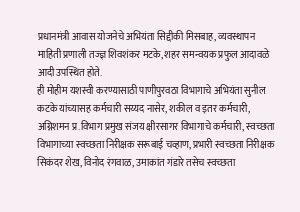प्रधानमंत्री आवास योजनेचे अभियंता सिद्दीकी मिसबाह, व्यवस्थापन माहिती प्रणाली तज्ज्ञ शिवशंकर मटके, शहर समन्वयक प्रफुल आदावळे आदी उपस्थित होते.
ही मोहीम यशस्वी करण्यासाठी पाणीपुरवठा विभागाचे अभियंता सुनील कटके यांच्यासह कर्मचारी सय्यद नासेर, शकील व इतर कर्मचारी, अग्निशमन प्र.विभाग प्रमुख संजय क्षीरसागर विभागाचे कर्मचारी, स्वच्छता विभागाच्या स्वच्छता निरीक्षक सरूबाई चव्हाण, प्रभारी स्वच्छता निरीक्षक सिकंदर शेख, विनोद रंगवाळ, उमाकांत गंडारे तसेच स्वच्छता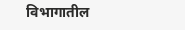विभागातील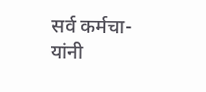सर्व कर्मचा-यांनी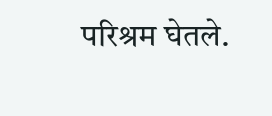परिश्रम घेतले.